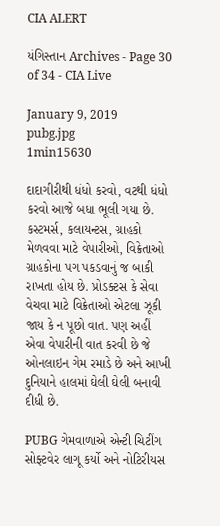CIA ALERT

યંગિસ્તાન Archives - Page 30 of 34 - CIA Live

January 9, 2019
pubg.jpg
1min15630

દાદાગીરીથી ધંધો કરવો, વટથી ધંધો કરવો આજે બધા ભૂલી ગયા છે. કસ્ટમર્સ, કલાયન્ટસ, ગ્રાહકો મેળવવા માટે વેપારીઓ, વિક્રેતાઓ ગ્રાહકોના પગ પકડવાનું જ બાકી રાખતા હોય છે. પ્રોડક્ટસ કે સેવા વેચવા માટે વિક્રેતાઓ એટલા ઝૂકી જાય કે ન પૂછો વાત. પણ અહીં એવા વેપારીની વાત કરવી છે જે ઓનલાઇન ગેમ રમાડે છે અને આખી દુનિયાને હાલમાં ઘેલી ઘેલી બનાવી દીધી છે.

PUBG ગેમવાળાએ એન્ટી ચિટીંગ સોફ્ટવેર લાગૂ કર્યો અને નોટિરીયસ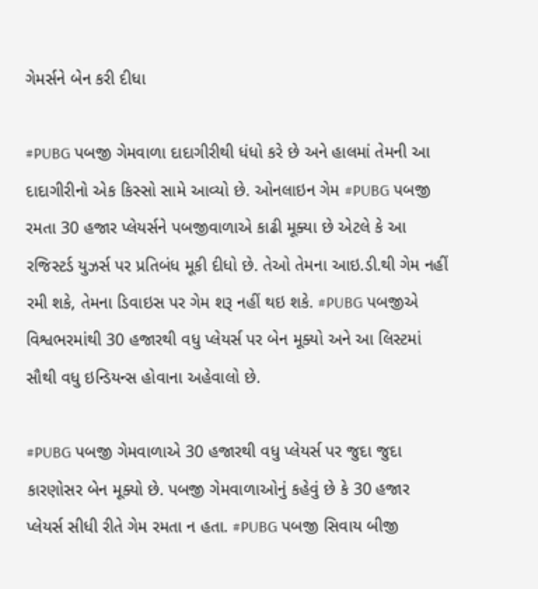ગેમર્સને બેન કરી દીધા

#PUBG પબજી ગેમવાળા દાદાગીરીથી ધંધો કરે છે અને હાલમાં તેમની આ દાદાગીરીનો એક કિસ્સો સામે આવ્યો છે. ઓનલાઇન ગેમ #PUBG પબજી રમતા 30 હજાર પ્લેયર્સને પબજીવાળાએ કાઢી મૂક્યા છે એટલે કે આ રજિસ્ટર્ડ યુઝર્સ પર પ્રતિબંધ મૂકી દીધો છે. તેઓ તેમના આઇ.ડી.થી ગેમ નહીં રમી શકે, તેમના ડિવાઇસ પર ગેમ શરૂ નહીં થઇ શકે. #PUBG પબજીએ વિશ્વભરમાંથી 30 હજારથી વધુ પ્લેયર્સ પર બેન મૂક્યો અને આ લિસ્ટમાં સૌથી વધુ ઇન્ડિયન્સ હોવાના અહેવાલો છે.

#PUBG પબજી ગેમવાળાએ 30 હજારથી વધુ પ્લેયર્સ પર જુદા જુદા કારણોસર બેન મૂક્યો છે. પબજી ગેમવાળાઓનું કહેવું છે કે 30 હજાર પ્લેયર્સ સીધી રીતે ગેમ રમતા ન હતા. #PUBG પબજી સિવાય બીજી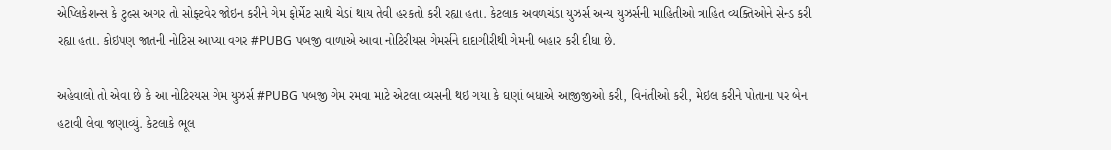એપ્લિકેશન્સ કે ટુલ્સ અગર તો સોફ્ટવેર જોઇન કરીને ગેમ ફોર્મેટ સાથે ચેડાં થાય તેવી હરકતો કરી રહ્યા હતા. કેટલાક અવળચંડા યુઝર્સ અન્ય યુઝર્સની માહિતીઓ ત્રાહિત વ્યક્તિઓને સેન્ડ કરી રહ્યા હતા. કોઇપણ જાતની નોટિસ આપ્યા વગર #PUBG પબજી વાળાએ આવા નોટિરીયસ ગેમર્સને દાદાગીરીથી ગેમની બહાર કરી દીધા છે.

અહેવાલો તો એવા છે કે આ નોટિરયસ ગેમ યુઝર્સ #PUBG પબજી ગેમ રમવા માટે એટલા વ્યસની થઇ ગયા કે ઘણાં બધાએ આજીજીઓ કરી, વિનંતીઓ કરી, મેઇલ કરીને પોતાના પર બેન હટાવી લેવા જણાવ્યું. કેટલાકે ભૂલ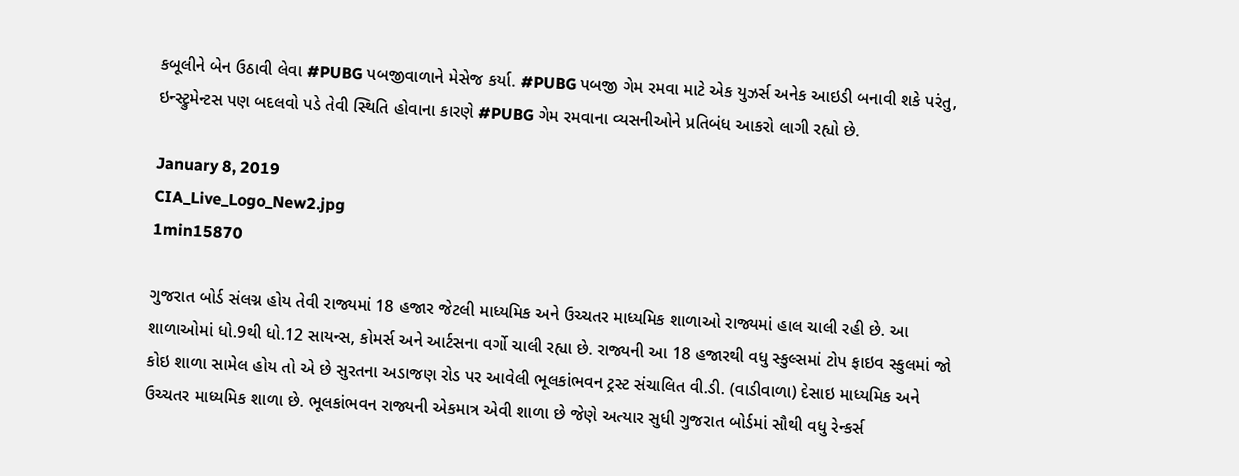કબૂલીને બેન ઉઠાવી લેવા #PUBG પબજીવાળાને મેસેજ કર્યા. #PUBG પબજી ગેમ રમવા માટે એક યુઝર્સ અનેક આઇડી બનાવી શકે પરંતુ, ઇન્સ્ટ્રુમેન્ટસ પણ બદલવો પડે તેવી સ્થિતિ હોવાના કારણે #PUBG ગેમ રમવાના વ્યસનીઓને પ્રતિબંધ આકરો લાગી રહ્યો છે.

January 8, 2019
CIA_Live_Logo_New2.jpg
1min15870

ગુજરાત બોર્ડ સંલગ્ન હોય તેવી રાજ્યમાં 18 હજાર જેટલી માધ્યમિક અને ઉચ્ચતર માધ્યમિક શાળાઓ રાજ્યમાં હાલ ચાલી રહી છે. આ શાળાઓમાં ધો.9થી ધો.12 સાયન્સ, કોમર્સ અને આર્ટસના વર્ગો ચાલી રહ્યા છે. રાજ્યની આ 18 હજારથી વધુ સ્કુલ્સમાં ટોપ ફાઇવ સ્કુલમાં જો કોઇ શાળા સામેલ હોય તો એ છે સુરતના અડાજણ રોડ પર આવેલી ભૂલકાંભવન ટ્રસ્ટ સંચાલિત વી.ડી. (વાડીવાળા) દેસાઇ માધ્યમિક અને ઉચ્ચતર માધ્યમિક શાળા છે. ભૂલકાંભવન રાજ્યની એકમાત્ર એવી શાળા છે જેણે અત્યાર સુધી ગુજરાત બોર્ડમાં સૌથી વધુ રેન્કર્સ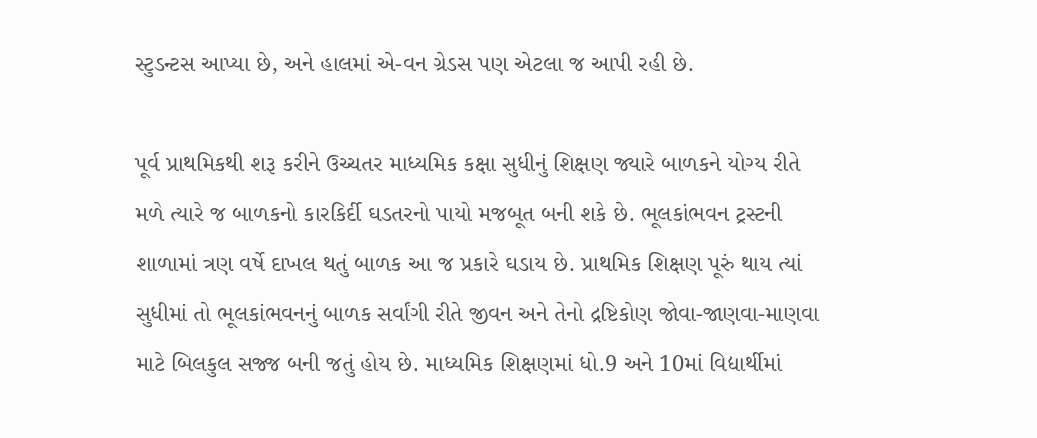સ્ટુડન્ટસ આપ્યા છે, અને હાલમાં એ-વન ગ્રેડસ પણ એટલા જ આપી રહી છે.

પૂર્વ પ્રાથમિકથી શરૂ કરીને ઉચ્ચતર માધ્યમિક કક્ષા સુધીનું શિક્ષણ જ્યારે બાળકને યોગ્ય રીતે મળે ત્યારે જ બાળકનો કારકિર્દી ઘડતરનો પાયો મજબૂત બની શકે છે. ભૂલકાંભવન ટ્રસ્ટની શાળામાં ત્રણ વર્ષે દાખલ થતું બાળક આ જ પ્રકારે ઘડાય છે. પ્રાથમિક શિક્ષણ પૂરું થાય ત્યાં સુધીમાં તો ભૂલકાંભવનનું બાળક સર્વાંગી રીતે જીવન અને તેનો દ્રષ્ટિકોણ જોવા-જાણવા-માણવા માટે બિલકુલ સજ્જ બની જતું હોય છે. માધ્યમિક શિક્ષણમાં ધો.9 અને 10માં વિદ્યાર્થીમાં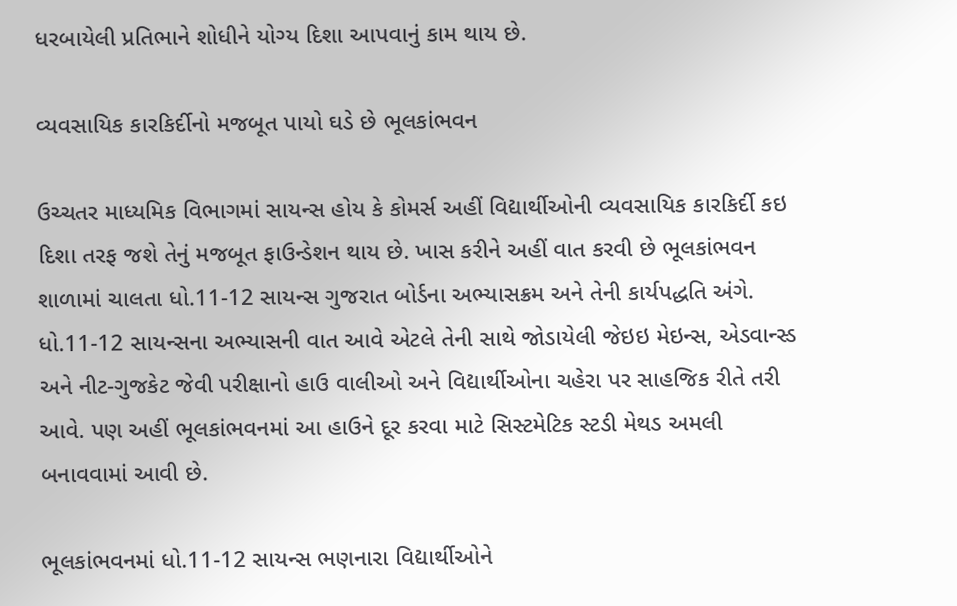ધરબાયેલી પ્રતિભાને શોધીને યોગ્ય દિશા આપવાનું કામ થાય છે.

વ્યવસાયિક કારકિર્દીનો મજબૂત પાયો ઘડે છે ભૂલકાંભવન

ઉચ્ચતર માધ્યમિક વિભાગમાં સાયન્સ હોય કે કોમર્સ અહીં વિદ્યાર્થીઓની વ્યવસાયિક કારકિર્દી કઇ દિશા તરફ જશે તેનું મજબૂત ફાઉન્ડેશન થાય છે. ખાસ કરીને અહીં વાત કરવી છે ભૂલકાંભવન શાળામાં ચાલતા ધો.11-12 સાયન્સ ગુજરાત બોર્ડના અભ્યાસક્રમ અને તેની કાર્યપદ્ધતિ અંગે. ધો.11-12 સાયન્સના અભ્યાસની વાત આવે એટલે તેની સાથે જોડાયેલી જેઇઇ મેઇન્સ, એડવાન્સ્ડ અને નીટ-ગુજકેટ જેવી પરીક્ષાનો હાઉ વાલીઓ અને વિદ્યાર્થીઓના ચહેરા પર સાહજિક રીતે તરી આવે. પણ અહીં ભૂલકાંભવનમાં આ હાઉને દૂર કરવા માટે સિસ્ટમેટિક સ્ટડી મેથડ અમલી બનાવવામાં આવી છે.

ભૂલકાંભવનમાં ધો.11-12 સાયન્સ ભણનારા વિદ્યાર્થીઓને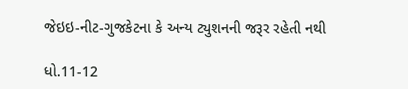જેઇઇ-નીટ-ગુજકેટના કે અન્ય ટ્યુશનની જરૂર રહેતી નથી

ધો.11-12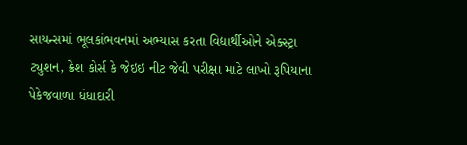સાયન્સમાં ભૂલકાંભવનમાં અભ્યાસ કરતા વિદ્યાર્થીઓને એક્સ્ટ્રા ટ્યુશન, ક્રેશ કોર્સ કે જેઇઇ નીટ જેવી પરીક્ષા માટે લાખો રૂપિયાના પેકેજવાળા ધંધાદારી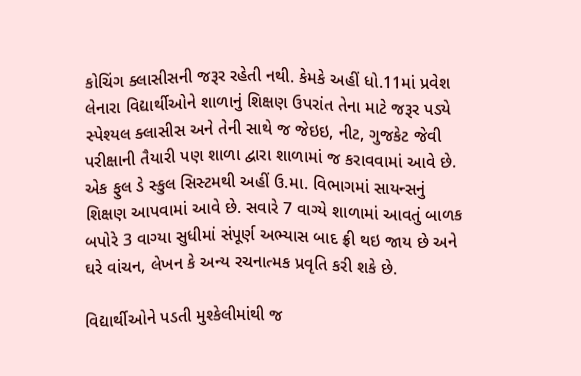કોચિંગ ક્લાસીસની જરૂર રહેતી નથી. કેમકે અહીં ધો.11માં પ્રવેશ લેનારા વિદ્યાર્થીઓને શાળાનું શિક્ષણ ઉપરાંત તેના માટે જરૂર પડ્યે સ્પેશ્યલ ક્લાસીસ અને તેની સાથે જ જેઇઇ, નીટ, ગુજકેટ જેવી પરીક્ષાની તૈયારી પણ શાળા દ્વારા શાળામાં જ કરાવવામાં આવે છે. એક ફુલ ડે સ્કુલ સિસ્ટમથી અહીં ઉ.મા. વિભાગમાં સાયન્સનું શિક્ષણ આપવામાં આવે છે. સવારે 7 વાગ્યે શાળામાં આવતું બાળક બપોરે 3 વાગ્યા સુધીમાં સંપૂર્ણ અભ્યાસ બાદ ફ્રી થઇ જાય છે અને ઘરે વાંચન, લેખન કે અન્ય રચનાત્મક પ્રવૃતિ કરી શકે છે.

વિદ્યાર્થીઓને પડતી મુશ્કેલીમાંથી જ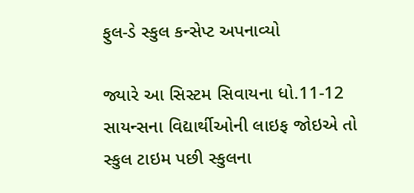ફુલ-ડે સ્કુલ કન્સેપ્ટ અપનાવ્યો

જ્યારે આ સિસ્ટમ સિવાયના ધો.11-12 સાયન્સના વિદ્યાર્થીઓની લાઇફ જોઇએ તો સ્કુલ ટાઇમ પછી સ્કુલના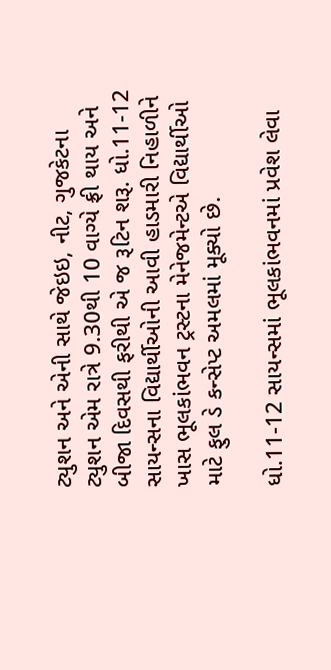ટ્યુશન અને એની સાથે જેઇઇ, નીટ, ગુજકેટના ટ્યુશન એમ રાત્રે 9.30થી 10 વાગ્યે ફ્રી થાય અને બીજા દિવસથી ફરીથી એ જ રૂટિન શરૂ. ધો.11-12 સાયન્સના વિદ્યાર્થીઓની આવી હાડમારી નિહાળીને ખાસ ભૂલકાંભવન ટ્રસ્ટના મેનેજમેન્ટએ વિદ્યાર્થીઓ માટે ફુલ ડે કન્સેપ્ટ અમલમાં મૂક્યો છે.

ધો.11-12 સાયન્સમાં ભૂલકાંભવનમાં પ્રવેશ લેવા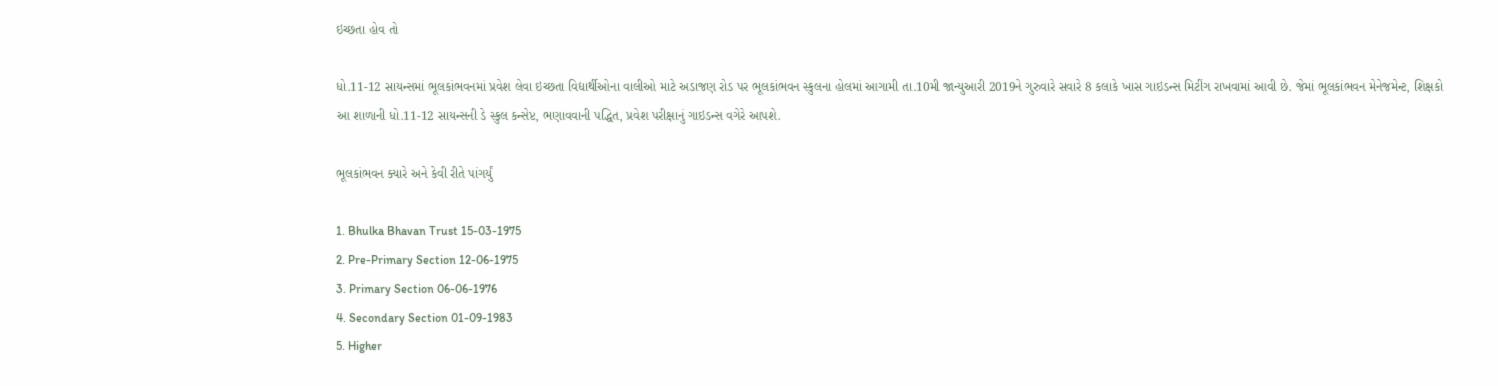ઇચ્છતા હોવ તો

ધો.11-12 સાયન્સમાં ભૂલકાંભવનમાં પ્રવેશ લેવા ઇચ્છતા વિદ્યાર્થીઓના વાલીઓ માટે અડાજણ રોડ પર ભૂલકાંભવન સ્કુલના હોલમાં આગામી તા.10મી જાન્યુઆરી 2019ને ગુરુવારે સવારે 8 કલાકે ખાસ ગાઇડન્સ મિટીંગ રાખવામાં આવી છે. જેમાં ભૂલકાંભવન મેનેજમેન્ટ, શિક્ષકો આ શાળાની ધો.11-12 સાયન્સની ડે સ્કુલ કન્સેપ્ટ, ભણાવવાની પદ્ધિત, પ્રવેશ પરીક્ષાનું ગાઇડન્સ વગેરે આપશે.

ભૂલકાંભવન ક્યારે અને કેવી રીતે પાંગર્યું

1. Bhulka Bhavan Trust 15-03-1975
2. Pre-Primary Section 12-06-1975
3. Primary Section 06-06-1976
4. Secondary Section 01-09-1983
5. Higher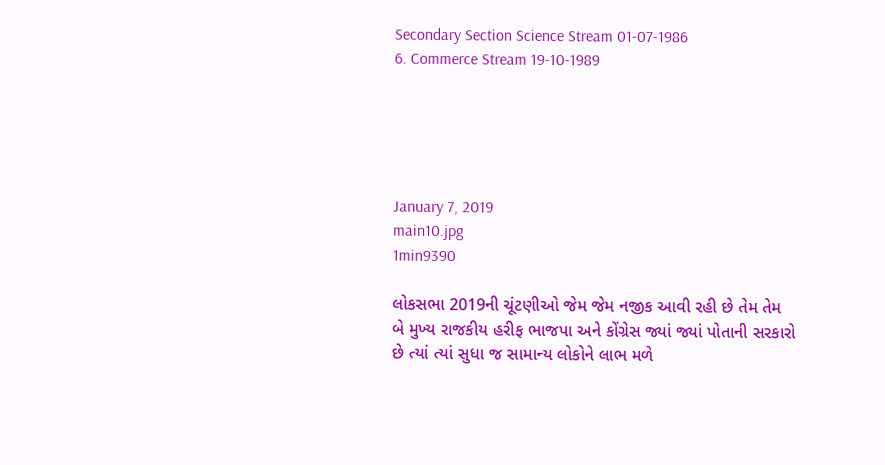Secondary Section Science Stream 01-07-1986
6. Commerce Stream 19-10-1989





January 7, 2019
main10.jpg
1min9390

લોકસભા 2019ની ચૂંટણીઓ જેમ જેમ નજીક આવી રહી છે તેમ તેમ બે મુખ્ય રાજકીય હરીફ ભાજપા અને કોંગ્રેસ જ્યાં જ્યાં પોતાની સરકારો છે ત્યાં ત્યાં સુધા જ સામાન્ય લોકોને લાભ મળે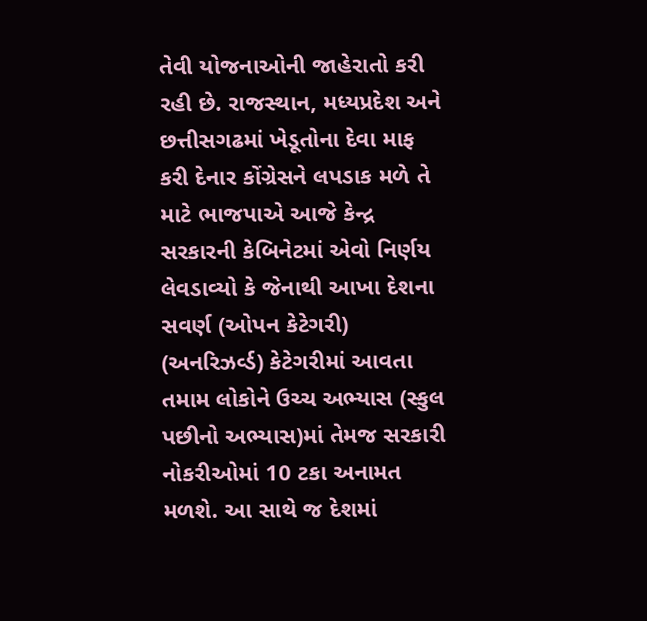તેવી યોજનાઓની જાહેરાતો કરી રહી છે. રાજસ્થાન, મધ્યપ્રદેશ અને છત્તીસગઢમાં ખેડૂતોના દેવા માફ કરી દેનાર કોંગ્રેસને લપડાક મળે તે માટે ભાજપાએ આજે કેન્દ્ર સરકારની કેબિનેટમાં એવો નિર્ણય લેવડાવ્યો કે જેનાથી આખા દેશના સવર્ણ (ઓપન કેટેગરી) (અનરિઝર્વ્ડ) કેટેગરીમાં આવતા તમામ લોકોને ઉચ્ચ અભ્યાસ (સ્કુલ પછીનો અભ્યાસ)માં તેમજ સરકારી નોકરીઓમાં 10 ટકા અનામત મળશે. આ સાથે જ દેશમાં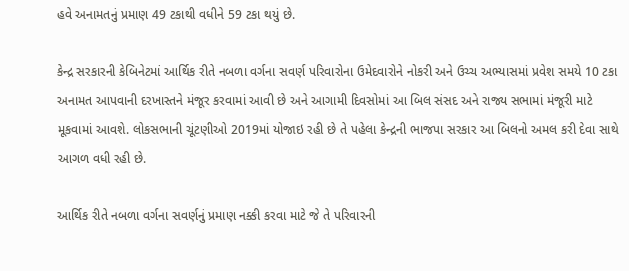હવે અનામતનું પ્રમાણ 49 ટકાથી વધીને 59 ટકા થયું છે.

કેન્દ્ર સરકારની કેબિનેટમાં આર્થિક રીતે નબળા વર્ગના સવર્ણ પરિવારોના ઉમેદવારોને નોકરી અને ઉચ્ચ અભ્યાસમાં પ્રવેશ સમયે 10 ટકા અનામત આપવાની દરખાસ્તને મંજૂર કરવામાં આવી છે અને આગામી દિવસોમાં આ બિલ સંસદ અને રાજ્ય સભામાં મંજૂરી માટે મૂકવામાં આવશે. લોકસભાની ચૂંટણીઓ 2019માં યોજાઇ રહી છે તે પહેલા કેન્દ્રની ભાજપા સરકાર આ બિલનો અમલ કરી દેવા સાથે આગળ વધી રહી છે.

આર્થિક રીતે નબળા વર્ગના સવર્ણનું પ્રમાણ નક્કી કરવા માટે જે તે પરિવારની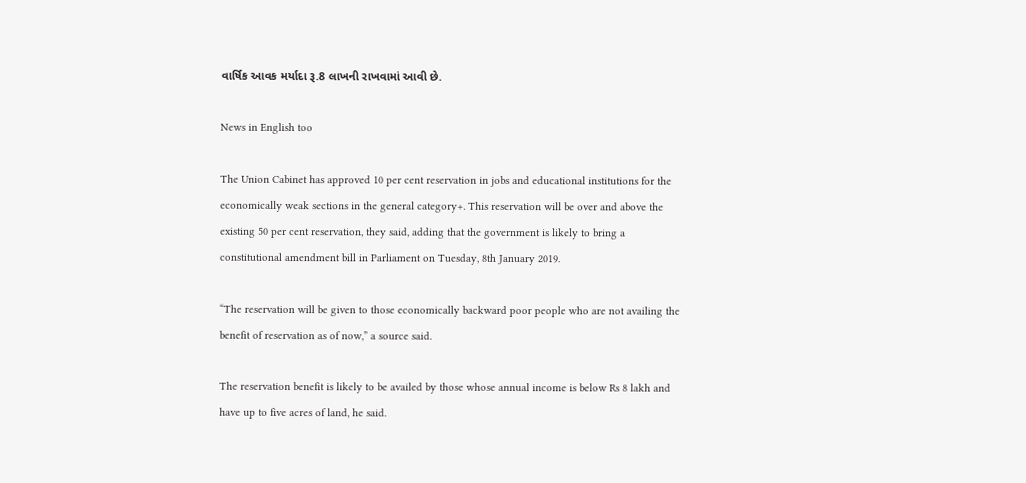વાર્ષિક આવક મર્યાદા રૂ.8 લાખની રાખવામાં આવી છે.

News in English too

The Union Cabinet has approved 10 per cent reservation in jobs and educational institutions for the economically weak sections in the general category+. This reservation will be over and above the existing 50 per cent reservation, they said, adding that the government is likely to bring a constitutional amendment bill in Parliament on Tuesday, 8th January 2019.

“The reservation will be given to those economically backward poor people who are not availing the benefit of reservation as of now,” a source said.

The reservation benefit is likely to be availed by those whose annual income is below Rs 8 lakh and have up to five acres of land, he said.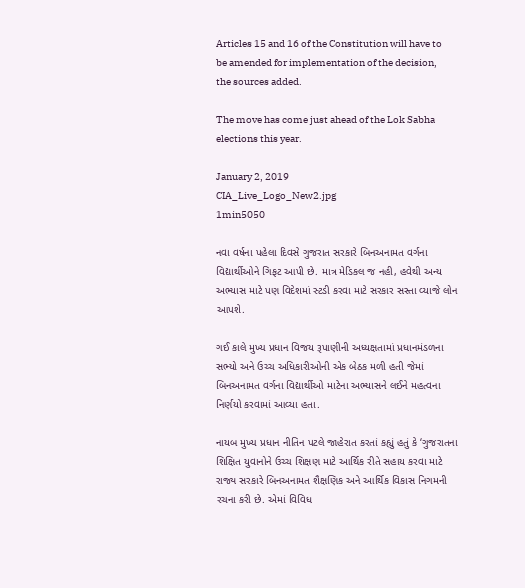Articles 15 and 16 of the Constitution will have to be amended for implementation of the decision, the sources added.

The move has come just ahead of the Lok Sabha elections this year.

January 2, 2019
CIA_Live_Logo_New2.jpg
1min5050

નવા વર્ષના પહેલા દિવસે ગુજરાત સરકારે બિનઅનામત વર્ગના વિદ્યાર્થીઓને ગિફટ આપી છે. માત્ર મેડિકલ જ નહી, હવેથી અન્ય અભ્યાસ માટે પણ વિદેશમાં સ્ટડી કરવા માટે સરકાર સસ્તા વ્યાજે લોન આપશે.

ગઈ કાલે મુખ્ય પ્રધાન વિજય રૂપાણીની અધ્યક્ષતામાં પ્રધાનમંડળના સભ્યો અને ઉચ્ચ અધિકારીઓની એક બેઠક મળી હતી જેમાં બિનઅનામત વર્ગના વિદ્યાર્થીઓ માટેના અભ્યાસને લઈને મહત્વના નિર્ણયો કરવામાં આવ્યા હતા.

નાયબ મુખ્ય પ્રધાન નીતિન પટલે જાહેરાત કરતાં કહ્યું હતું કે ‘ગુજરાતના શિક્ષિત યુવાનોને ઉચ્ચ શિક્ષણ માટે આર્થિક રીતે સહાય કરવા માટે રાજ્ય સરકારે બિનઅનામત શૈક્ષણિક અને આર્થિક વિકાસ નિગમની રચના કરી છે. એમાં વિવિધ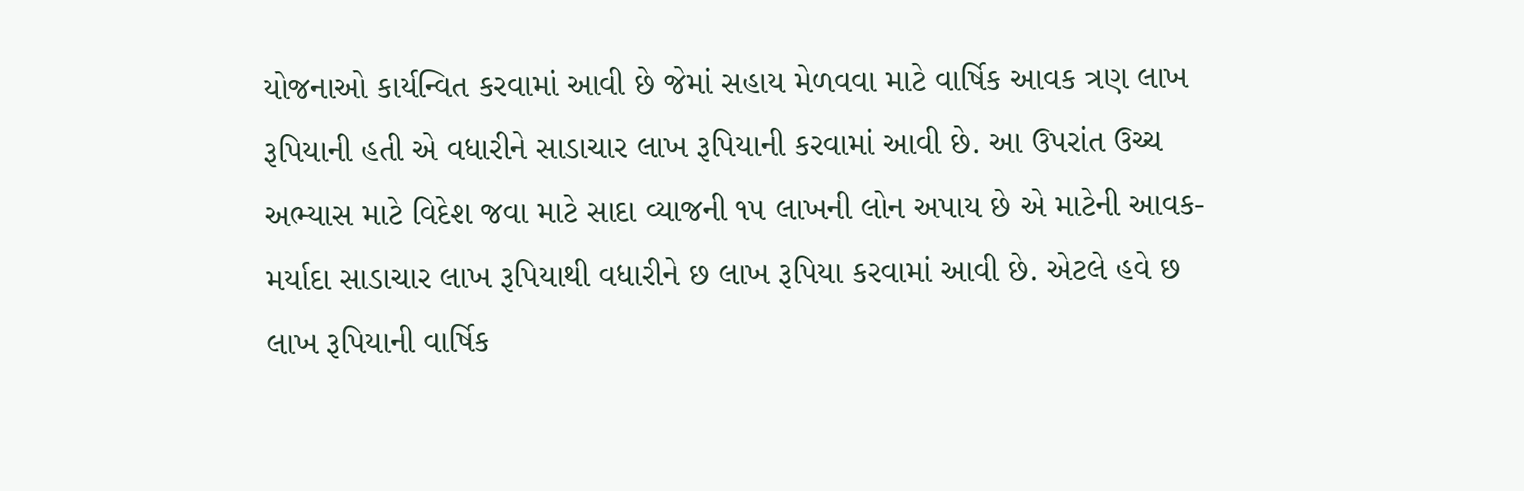યોજનાઓ કાર્યન્વિત કરવામાં આવી છે જેમાં સહાય મેળવવા માટે વાર્ષિક આવક ત્રણ લાખ રૂપિયાની હતી એ વધારીને સાડાચાર લાખ રૂપિયાની કરવામાં આવી છે. આ ઉપરાંત ઉચ્ચ અભ્યાસ માટે વિદેશ જવા માટે સાદા વ્યાજની ૧૫ લાખની લોન અપાય છે એ માટેની આવક-મર્યાદા સાડાચાર લાખ રૂપિયાથી વધારીને છ લાખ રૂપિયા કરવામાં આવી છે. એટલે હવે છ લાખ રૂપિયાની વાર્ષિક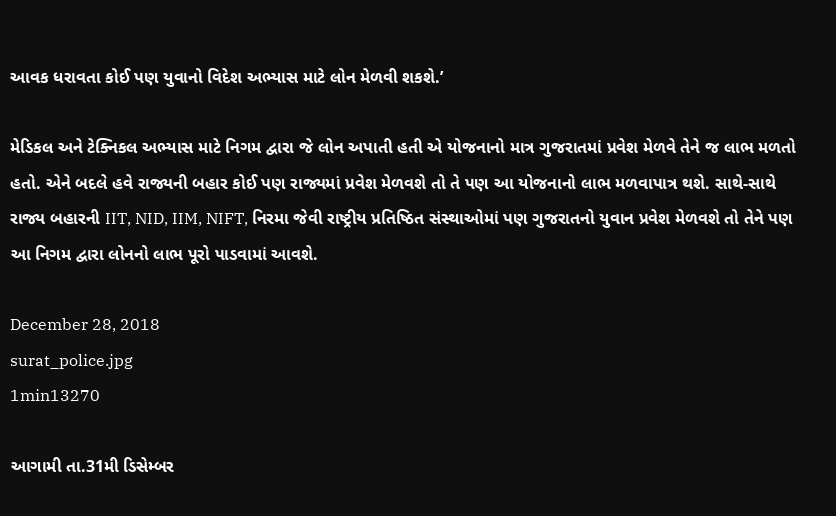આવક ધરાવતા કોઈ પણ યુવાનો વિદેશ અભ્યાસ માટે લોન મેળવી શકશે.’

મેડિકલ અને ટેક્નિકલ અભ્યાસ માટે નિગમ દ્વારા જે લોન અપાતી હતી એ યોજનાનો માત્ર ગુજરાતમાં પ્રવેશ મેળવે તેને જ લાભ મળતો હતો. એને બદલે હવે રાજ્યની બહાર કોઈ પણ રાજ્યમાં પ્રવેશ મેળવશે તો તે પણ આ યોજનાનો લાભ મળવાપાત્ર થશે. સાથે-સાથે રાજ્ય બહારની IIT, NID, IIM, NIFT, નિરમા જેવી રાષ્ટ્રીય પ્રતિષ્ઠિત સંસ્થાઓમાં પણ ગુજરાતનો યુવાન પ્રવેશ મેળવશે તો તેને પણ આ નિગમ દ્વારા લોનનો લાભ પૂરો પાડવામાં આવશે.

December 28, 2018
surat_police.jpg
1min13270

આગામી તા.31મી ડિસેમ્બર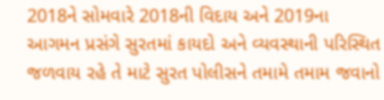2018ને સોમવારે 2018ની વિદાય અને 2019ના આગમન પ્રસંગે સુરતમાં કાયદો અને વ્યવસ્થાની પરિસ્થિત જળવાય રહે તે માટે સુરત પોલીસને તમામે તમામ જવાનો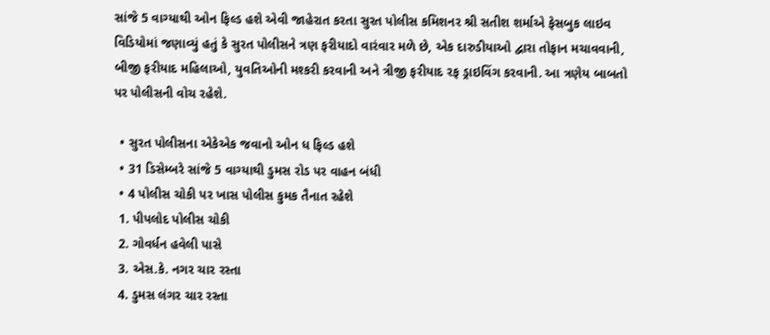સાંજે 5 વાગ્યાથી ઓન ફિલ્ડ હશે એવી જાહેરાત કરતા સુરત પોલીસ કમિશનર શ્રી સતીશ શર્માએ ફેસબુક લાઇવ વિડિયોમાં જણાવ્યું હતું કે સુરત પોલીસને ત્રણ ફરીયાદો વારંવાર મળે છે, એક દારુડીયાઓ દ્વારા તોફાન મચાવવાની, બીજી ફરીયાદ મહિલાઓ, યુવતિઓની મશ્કરી કરવાની અને ત્રીજી ફરીયાદ રફ ડ્રાઇવિંગ કરવાની. આ ત્રણેય બાબતો પર પોલીસની વોચ રહેશે.

  • સુરત પોલીસના એકેએક જવાનો ઓન ધ ફિલ્ડ હશે
  • 31 ડિસેમ્બરે સાંજે 5 વાગ્યાથી ડુમસ રોડ પર વાહન બંધી
  • 4 પોલીસ ચોકી પર ખાસ પોલીસ કુમક તૈનાત રહેશે
  1. પીપલોદ પોલીસ ચોકી
  2. ગોવર્ધન હવેલી પાસે
  3. એસ.કે. નગર ચાર રસ્તા
  4. ડુમસ લંગર ચાર રસ્તા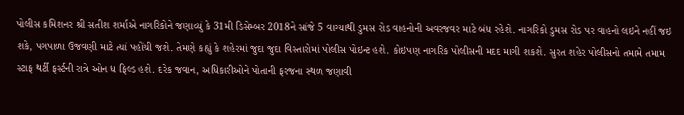પોલીસ કમિશનર શ્રી સતીશ શર્માએ નાગરિકોને જણાવ્યું કે 31મી ડિસેમ્બર 2018ને સાંજે 5 વાગ્યાથી ડુમસ રોડ વાહનોની અવરજવર માટે બંધ રહેશે. નાગરિકો ડુમસ રોડ પર વાહનો લઇને નહીં જઇ શકે, પગપાળા ઉજવણી માટે ત્યાં પહોંચી જશે. તેમણે કહ્યું કે શહેરમાં જુદા જુદા વિસ્તારોમાં પોલીસ પોઇન્ટ હશે. કોઇપણ નાગરિક પોલીસની મદદ માગી શકશે. સુરત શહેર પોલીસનો તમામે તમામ સ્ટાફ થર્ટી ફર્સ્ટની રાત્રે ઓન ધ ફિલ્ડ હશે. દરેક જવાન, અધિકારીઓને પોતાની ફરજના સ્થળ જણાવી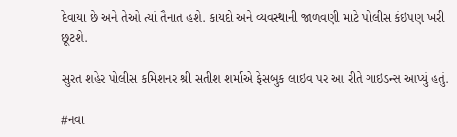દેવાયા છે અને તેઓ ત્યાં તૈનાત હશે. કાયદો અને વ્યવસ્થાની જાળવણી માટે પોલીસ કંઇપણ ખરી છૂટશે.

સુરત શહેર પોલીસ કમિશનર શ્રી સતીશ શર્માએ ફેસબુક લાઇવ પર આ રીતે ગાઇડન્સ આપ્યું હતું.

#નવા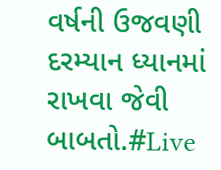વર્ષની ઉજવણી દરમ્યાન ધ્યાનમાં રાખવા જેવી બાબતો.#Live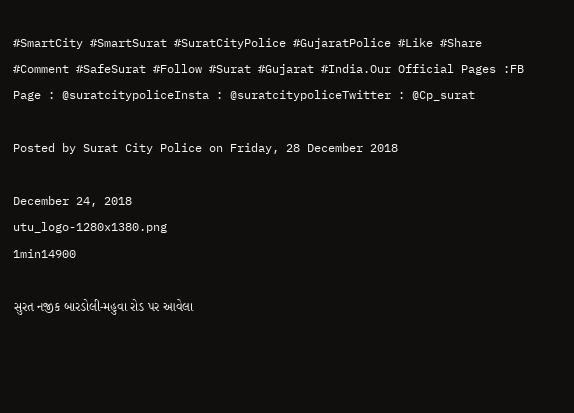#SmartCity #SmartSurat #SuratCityPolice #GujaratPolice #Like #Share #Comment #SafeSurat #Follow #Surat #Gujarat #India.Our Official Pages :FB Page : @suratcitypoliceInsta : @suratcitypoliceTwitter : @Cp_surat

Posted by Surat City Police on Friday, 28 December 2018

December 24, 2018
utu_logo-1280x1380.png
1min14900

સુરત નજીક બારડોલી-મહુવા રોડ પર આવેલા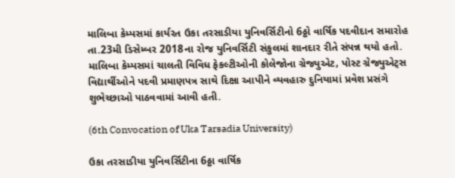માલિબા કેમ્પસમાં કાર્યરત ઉકા તરસાડીયા યુનિવર્સિટીનો 6ઠ્ઠો વાર્ષિક પદવીદાન સમારોહ તા.23મી ડિસેમ્બર 2018ના રોજ યુનિવર્સિટી સંકુલમાં શાનદાર રીતે સંપન્ન થયો હતો. માલિબા કેમ્પસમાં ચાલતી વિવિધ ફેકલ્ટીઓની કોલેજોના ગ્રેજ્યુએટ, પોસ્ટ ગ્રેજ્યુએટ્સ વિદ્યાર્થીઓને પદવી પ્રમાણપત્ર સાથે દિક્ષા આપીને વ્યવહારુ દુનિયામાં પ્રવેશ પ્રસંગે શુભેચ્છાઓ પાઠવવામાં આવી હતી.

(6th Convocation of Uka Tarsadia University)

ઉકા તરસાડીયા યુનિવર્સિટીના 6ઠ્ઠા વાર્ષિક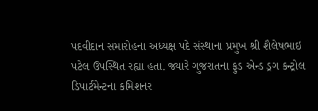પદવીદાન સમારોહના અધ્યક્ષ પદે સંસ્થાના પ્રમુખ શ્રી શૈલેષભાઇ પટેલ ઉપસ્થિત રહ્યા હતા. જ્યારે ગુજરાતના ફુડ એન્ડ ડ્રગ કન્ટ્રોલ ડિપાર્ટમેન્ટના કમિશનર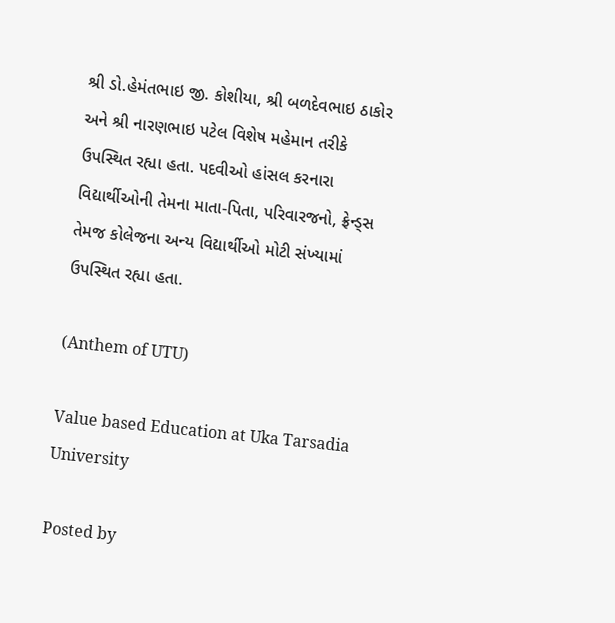શ્રી ડો.હેમંતભાઇ જી. કોશીયા, શ્રી બળદેવભાઇ ઠાકોર અને શ્રી નારણભાઇ પટેલ વિશેષ મહેમાન તરીકે ઉપસ્થિત રહ્યા હતા. પદવીઓ હાંસલ કરનારા વિદ્યાર્થીઓની તેમના માતા-પિતા, પરિવારજનો, ફ્રેન્ડ્સ તેમજ કોલેજના અન્ય વિદ્યાર્થીઓ મોટી સંખ્યામાં ઉપસ્થિત રહ્યા હતા.

(Anthem of UTU)

Value based Education at Uka Tarsadia University

Posted by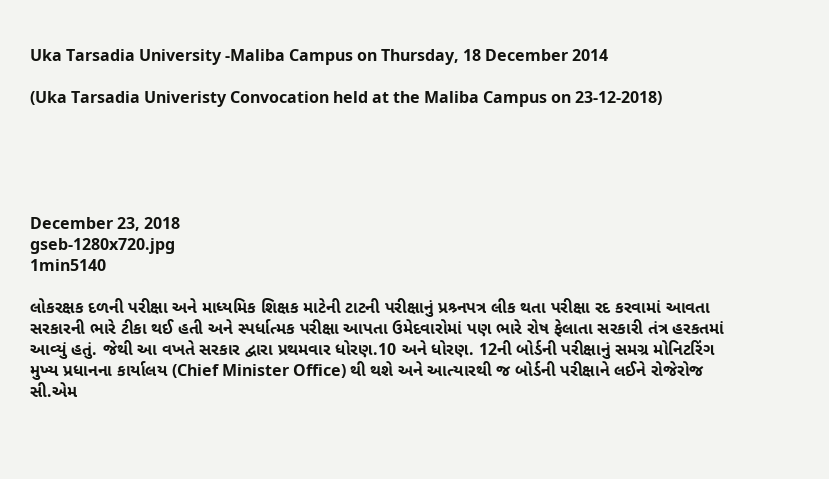Uka Tarsadia University -Maliba Campus on Thursday, 18 December 2014

(Uka Tarsadia Univeristy Convocation held at the Maliba Campus on 23-12-2018)





December 23, 2018
gseb-1280x720.jpg
1min5140

લોકરક્ષક દળની પરીક્ષા અને માધ્યમિક શિક્ષક માટેની ટાટની પરીક્ષાનું પ્રશ્ર્નપત્ર લીક થતા પરીક્ષા રદ કરવામાં આવતા સરકારની ભારે ટીકા થઈ હતી અને સ્પર્ધાત્મક પરીક્ષા આપતા ઉમેદવારોમાં પણ ભારે રોષ ફેલાતા સરકારી તંત્ર હરકતમાં આવ્યું હતું. જેથી આ વખતે સરકાર દ્વારા પ્રથમવાર ધોરણ.10 અને ધોરણ. 12ની બોર્ડની પરીક્ષાનું સમગ્ર મોનિટરિંગ મુખ્ય પ્રધાનના કાર્યાલય (Chief Minister Office) થી થશે અને આત્યારથી જ બોર્ડની પરીક્ષાને લઈને રોજેરોજ સી.એમ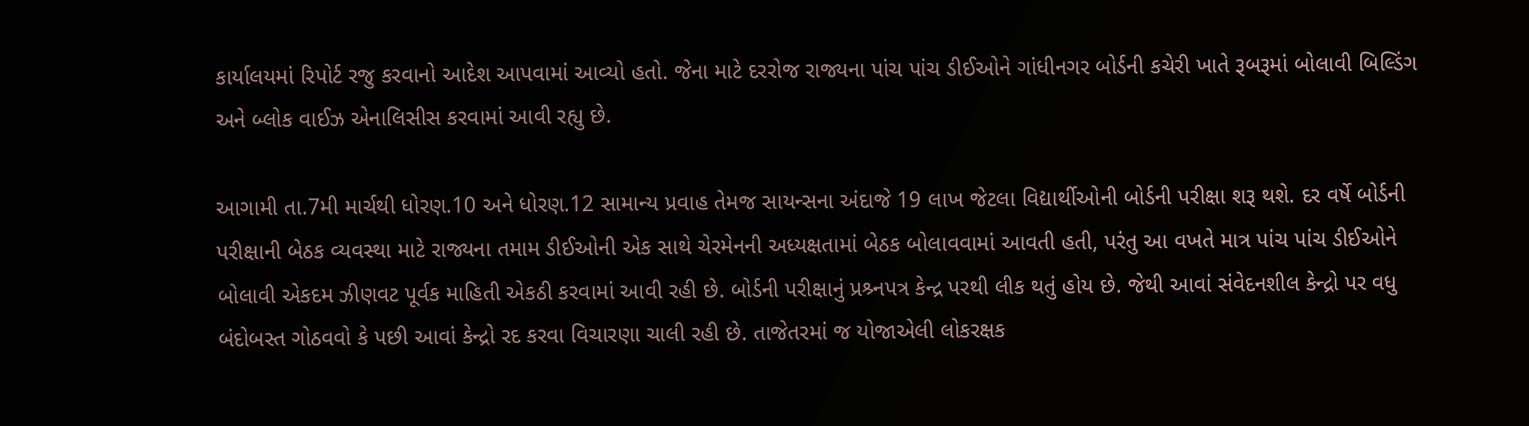કાર્યાલયમાં રિપોર્ટ રજુ કરવાનો આદેશ આપવામાં આવ્યો હતો. જેના માટે દરરોજ રાજ્યના પાંચ પાંચ ડીઈઓને ગાંધીનગર બોર્ડની કચેરી ખાતે રૂબરૂમાં બોલાવી બિલ્ડિંગ અને બ્લોક વાઈઝ એનાલિસીસ કરવામાં આવી રહ્યુ છે.

આગામી તા.7મી માર્ચથી ધોરણ.10 અને ધોરણ.12 સામાન્ય પ્રવાહ તેમજ સાયન્સના અંદાજે 19 લાખ જેટલા વિદ્યાર્થીઓની બોર્ડની પરીક્ષા શરૂ થશે. દર વર્ષે બોર્ડની પરીક્ષાની બેઠક વ્યવસ્થા માટે રાજ્યના તમામ ડીઈઓની એક સાથે ચેરમેનની અધ્યક્ષતામાં બેઠક બોલાવવામાં આવતી હતી, પરંતુ આ વખતે માત્ર પાંચ પાંચ ડીઈઓને બોલાવી એકદમ ઝીણવટ પૂર્વક માહિતી એકઠી કરવામાં આવી રહી છે. બોર્ડની પરીક્ષાનું પ્રશ્ર્નપત્ર કેન્દ્ર પરથી લીક થતું હોય છે. જેથી આવાં સંવેદનશીલ કેન્દ્રો પર વધુ બંદોબસ્ત ગોઠવવો કે પછી આવાં કેન્દ્રો રદ કરવા વિચારણા ચાલી રહી છે. તાજેતરમાં જ યોજાએલી લોકરક્ષક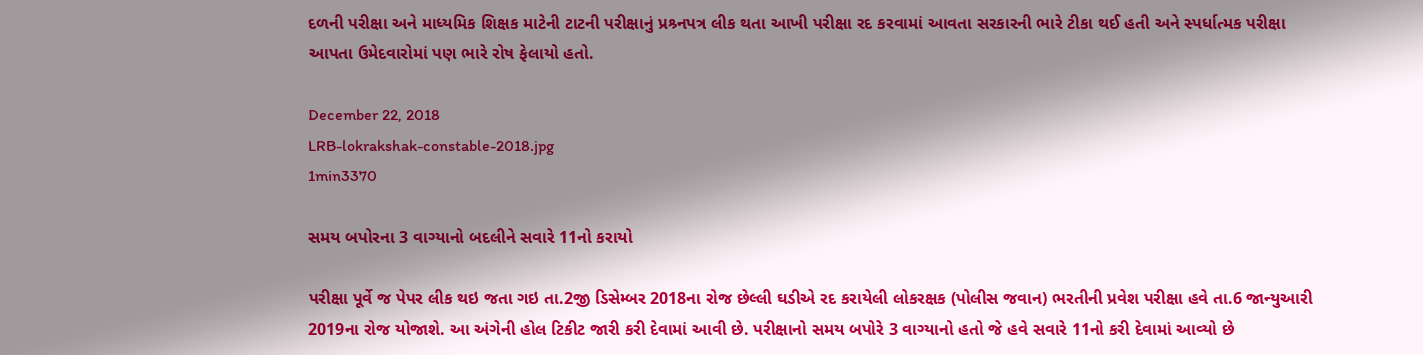દળની પરીક્ષા અને માધ્યમિક શિક્ષક માટેની ટાટની પરીક્ષાનું પ્રશ્ર્નપત્ર લીક થતા આખી પરીક્ષા રદ કરવામાં આવતા સરકારની ભારે ટીકા થઈ હતી અને સ્પર્ધાત્મક પરીક્ષા આપતા ઉમેદવારોમાં પણ ભારે રોષ ફેલાયો હતો.

December 22, 2018
LRB-lokrakshak-constable-2018.jpg
1min3370

સમય બપોરના 3 વાગ્યાનો બદલીને સવારે 11નો કરાયો

પરીક્ષા પૂર્વે જ પેપર લીક થઇ જતા ગઇ તા.2જી ડિસેમ્બર 2018ના રોજ છેલ્લી ઘડીએ રદ કરાયેલી લોકરક્ષક (પોલીસ જવાન) ભરતીની પ્રવેશ પરીક્ષા હવે તા.6 જાન્યુઆરી 2019ના રોજ યોજાશે. આ અંગેની હોલ ટિકીટ જારી કરી દેવામાં આવી છે. પરીક્ષાનો સમય બપોરે 3 વાગ્યાનો હતો જે હવે સવારે 11નો કરી દેવામાં આવ્યો છે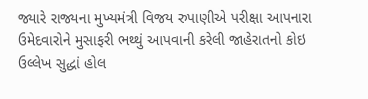જ્યારે રાજ્યના મુખ્યમંત્રી વિજય રુપાણીએ પરીક્ષા આપનારા ઉમેદવારોને મુસાફરી ભથ્થું આપવાની કરેલી જાહેરાતનો કોઇ ઉલ્લેખ સુદ્ધાં હોલ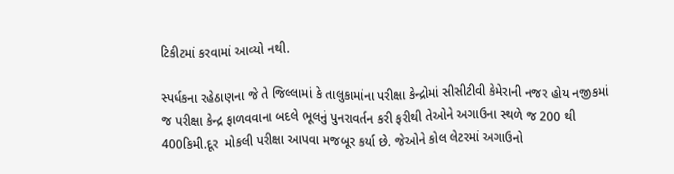ટિકીટમાં કરવામાં આવ્યો નથી.

સ્પર્ધકના રહેઠાણના જે તે જિલ્લામાં કે તાલુકામાંના પરીક્ષા કેન્દ્રોમાં સીસીટીવી કેમેરાની નજર હોય નજીકમાં જ પરીક્ષા કેન્દ્ર ફાળવવાના બદલે ભૂલનું પુનરાવર્તન કરી ફરીથી તેઓને અગાઉના સ્થળે જ 200 થી 400કિમી.દૂર  મોકલી પરીક્ષા આપવા મજબૂર કર્યા છે. જેઓને કોલ લેટરમાં અગાઉનો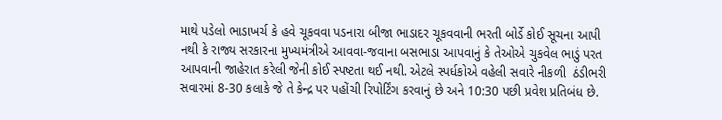માથે પડેલો ભાડાખર્ચ કે હવે ચૂકવવા પડનારા બીજા ભાડાદર ચૂકવવાની ભરતી બોર્ડે કોઈ સૂચના આપી નથી કે રાજ્ય સરકારના મુખ્યમંત્રીએ આવવા-જવાના બસભાડા આપવાનું કે તેઓએ ચુકવેલ ભાડું પરત આપવાની જાહેરાત કરેલી જેની કોઈ સ્પષ્ટતા થઈ નથી. એટલે સ્પર્ધકોએ વહેલી સવારે નીકળી  ઠંડીભરી સવારમાં 8-30 કલાકે જે તે કેન્દ્ર પર પહોંચી રિપોર્ટિંગ કરવાનું છે અને 10:30 પછી પ્રવેશ પ્રતિબંધ છે.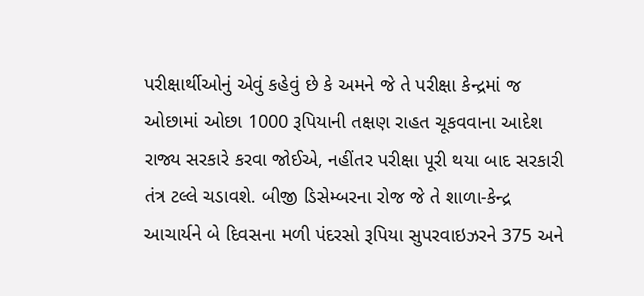પરીક્ષાર્થીઓનું એવું કહેવું છે કે અમને જે તે પરીક્ષા કેન્દ્રમાં જ ઓછામાં ઓછા 1000 રૂપિયાની તક્ષણ રાહત ચૂકવવાના આદેશ રાજ્ય સરકારે કરવા જોઈએ, નહીંતર પરીક્ષા પૂરી થયા બાદ સરકારી તંત્ર ટલ્લે ચડાવશે. બીજી ડિસેમ્બરના રોજ જે તે શાળા-કેન્દ્ર  આચાર્યને બે દિવસના મળી પંદરસો રૂપિયા સુપરવાઇઝરને 375 અને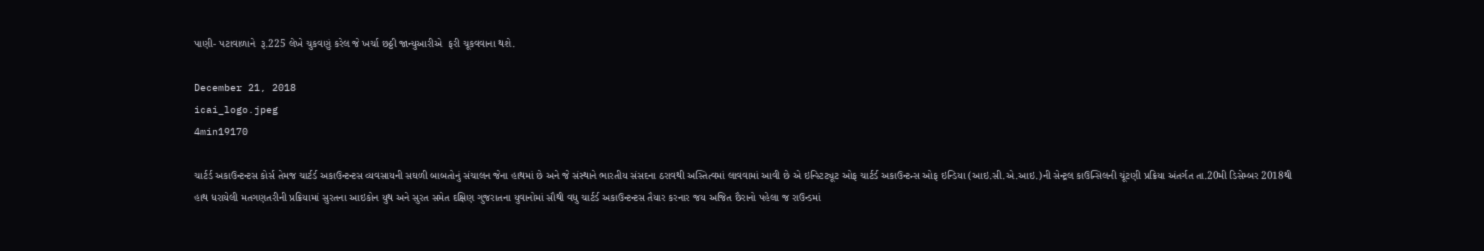પાણી- પટાવાળાને  રૂ.225 લેખે ચુકવણું કરેલ જે ખર્ચા છઠ્ઠી જાન્યુઆરીએ  ફરી ચૂકવવાના થશે.

December 21, 2018
icai_logo.jpeg
4min19170

ચાર્ટર્ડ અકાઉન્ટન્ટસ કોર્સ તેમજ ચાર્ટર્ડ અકાઉન્ટન્ટસ વ્યવસાયની સઘળી બાબતોનું સંચાલન જેના હાથમાં છે અને જે સંસ્થાને ભારતીય સંસદના ઠરાવથી અસ્તિત્વમાં લાવવામાં આવી છે એ ઇન્સ્ટિટ્યૂટ ઓફ ચાર્ટર્ડ અકાઉન્ટન્સ ઓફ ઇન્ડિયા (આઇ.સી.એ.આઇ.)ની સેન્ટ્રલ કાઉન્સિલની ચૂંટણી પ્રક્રિયા અંતર્ગત તા.20મી ડિસેમ્બર 2018થી હાથ ધરાયેલી મતગણતરીની પ્રક્રિયામાં સુરતના આઇકોન યુથ અને સુરત સમેત દક્ષિણ ગુજરાતના યુવાનોમાં સૌથી વધુ ચાર્ટર્ડ અકાઉન્ટન્ટસ તૈયાર કરનાર જય અજિત છૈરાનો પહેલા જ રાઉન્ડમાં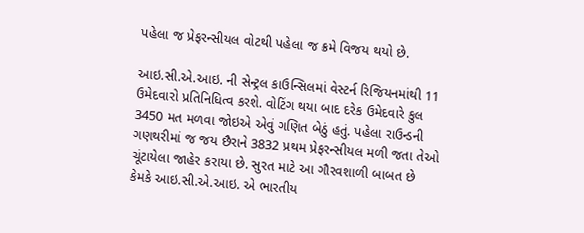પહેલા જ પ્રેફરન્સીયલ વોટથી પહેલા જ ક્રમે વિજય થયો છે.

આઇ.સી.એ.આઇ. ની સેન્ટ્રલ કાઉન્સિલમાં વેસ્ટર્ન રિજિયનમાંથી 11 ઉમેદવારો પ્રતિનિધિત્વ કરશે. વોટિંગ થયા બાદ દરેક ઉમેદવારે કુલ 3450 મત મળવા જોઇએ એવું ગણિત બેઠું હતું. પહેલા રાઉન્ડની ગણથરીમાં જ જય છૈરાને 3832 પ્રથમ પ્રેફરન્સીયલ મળી જતા તેઓ ચૂંટાયેલા જાહેર કરાયા છે. સુરત માટે આ ગૌરવશાળી બાબત છે કેમકે આઇ.સી.એ.આઇ. એ ભારતીય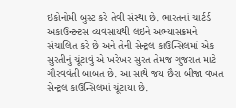ઇકોનોમી બુસ્ટ કરે તેવી સંસ્થા છે. ભારતનાં ચાર્ટર્ડ અકાઉન્ટન્ટસ વ્યવસાયથી લઇને અભ્યાસક્રમને સંચાલિત કરે છે અને તેની સેન્ટ્રલ કાઉન્સિલમાં એક સુરતીનું ચૂંટાવું એ ખરેખર સુરત તેમજ ગુજરાત માટે ગૌરવવંતી બાબત છે. આ સાથે જય છૈરા બીજા વખત સેન્ટ્રલ કાઉન્સિલમાં ચૂંટાયા છે.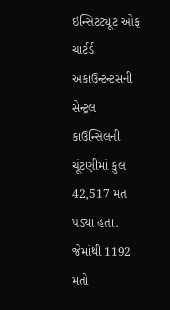ઇન્સિટટ્યૂટ ઓફ ચાર્ટર્ડ અકાઉન્ટન્ટસની સેન્ટ્રલ કાઉન્સિલની ચૂંટણીમાં કુલ 42,517 મત પડ્યા હતા. જેમાંથી 1192 મતો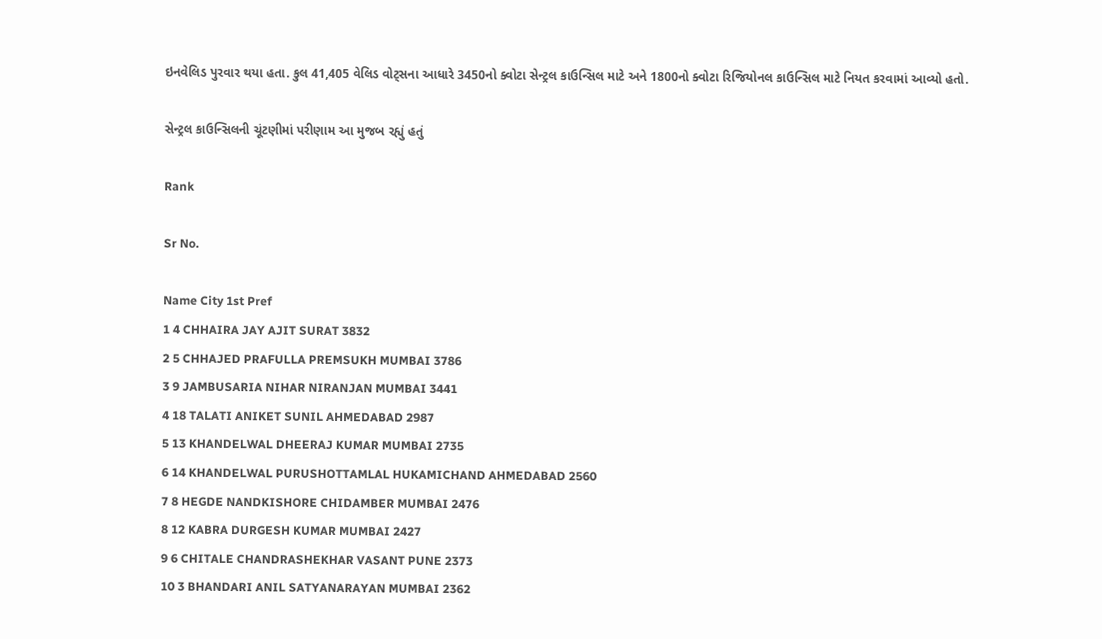ઇનવેલિડ પુરવાર થયા હતા. કુલ 41,405 વેલિડ વોટ્સના આધારે 3450નો ક્વોટા સેન્ટ્રલ કાઉન્સિલ માટે અને 1800નો ક્વોટા રિજિયોનલ કાઉન્સિલ માટે નિયત કરવામાં આવ્યો હતો.

સેન્ટ્રલ કાઉન્સિલની ચૂંટણીમાં પરીણામ આ મુજબ રહ્યું હતું

Rank

Sr No.

Name City 1st Pref
1 4 CHHAIRA JAY AJIT SURAT 3832
2 5 CHHAJED PRAFULLA PREMSUKH MUMBAI 3786
3 9 JAMBUSARIA NIHAR NIRANJAN MUMBAI 3441
4 18 TALATI ANIKET SUNIL AHMEDABAD 2987
5 13 KHANDELWAL DHEERAJ KUMAR MUMBAI 2735
6 14 KHANDELWAL PURUSHOTTAMLAL HUKAMICHAND AHMEDABAD 2560
7 8 HEGDE NANDKISHORE CHIDAMBER MUMBAI 2476
8 12 KABRA DURGESH KUMAR MUMBAI 2427
9 6 CHITALE CHANDRASHEKHAR VASANT PUNE 2373
10 3 BHANDARI ANIL SATYANARAYAN MUMBAI 2362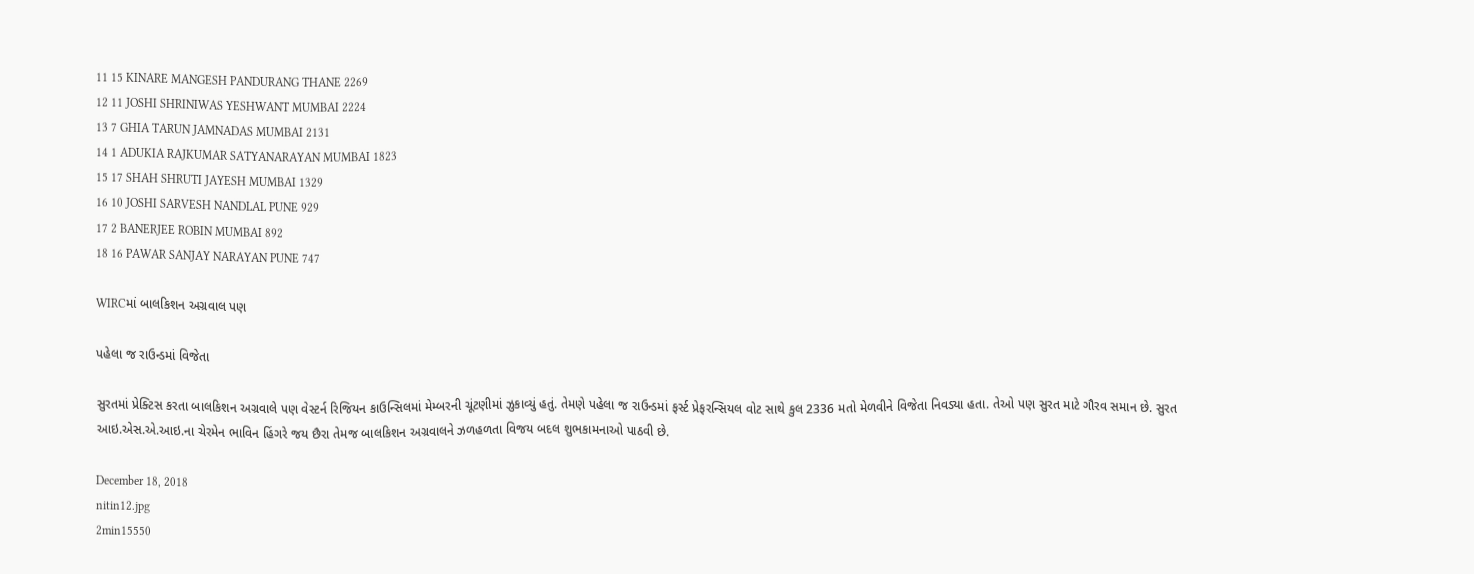11 15 KINARE MANGESH PANDURANG THANE 2269
12 11 JOSHI SHRINIWAS YESHWANT MUMBAI 2224
13 7 GHIA TARUN JAMNADAS MUMBAI 2131
14 1 ADUKIA RAJKUMAR SATYANARAYAN MUMBAI 1823
15 17 SHAH SHRUTI JAYESH MUMBAI 1329
16 10 JOSHI SARVESH NANDLAL PUNE 929
17 2 BANERJEE ROBIN MUMBAI 892
18 16 PAWAR SANJAY NARAYAN PUNE 747

WIRCમાં બાલકિશન અગ્રવાલ પણ

પહેલા જ રાઉન્ડમાં વિજેતા

સુરતમાં પ્રેક્ટિસ કરતા બાલકિશન અગ્રવાલે પણ વેસ્ટર્ન રિજિયન કાઉન્સિલમાં મેમ્બરની ચૂંટણીમાં ઝુકાવ્યું હતું. તેમણે પહેલા જ રાઉન્ડમાં ફર્સ્ટ પ્રેફરન્સિયલ વોટ સાથે કુલ 2336 મતો મેળવીને વિજેતા નિવડ્યા હતા. તેઓ પણ સુરત માટે ગૌરવ સમાન છે. સુરત આઇ.એસ.એ.આઇ.ના ચેરમેન ભાવિન હિંગરે જય છૈરા તેમજ બાલકિશન અગ્રવાલને ઝળહળતા વિજય બદલ શુભકામનાઓ પાઠવી છે.

December 18, 2018
nitin12.jpg
2min15550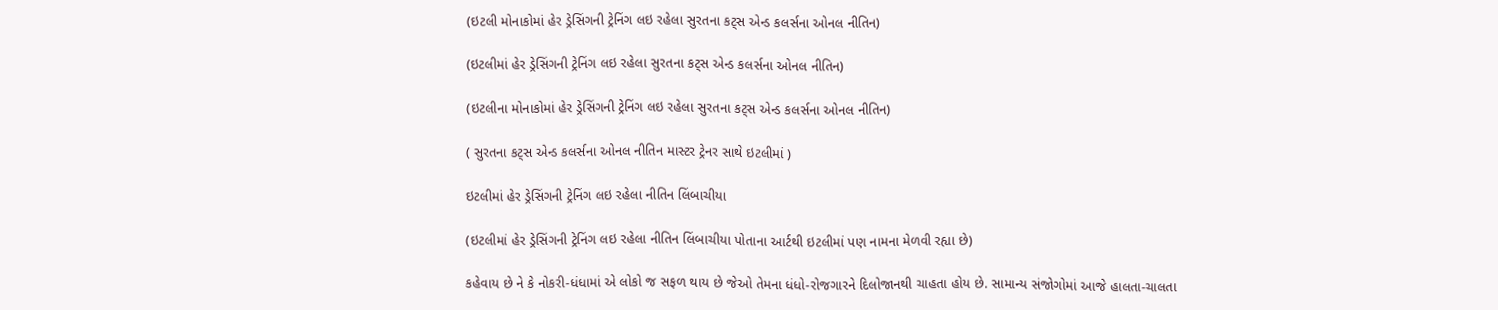(ઇટલી મોનાકોમાં હેર ડ્રેસિંગની ટ્રેનિંગ લઇ રહેલા સુરતના કટ્સ એન્ડ કલર્સના ઓનલ નીતિન)

(ઇટલીમાં હેર ડ્રેસિંગની ટ્રેનિંગ લઇ રહેલા સુરતના કટ્સ એન્ડ કલર્સના ઓનલ નીતિન)

(ઇટલીના મોનાકોમાં હેર ડ્રેસિંગની ટ્રેનિંગ લઇ રહેલા સુરતના કટ્સ એન્ડ કલર્સના ઓનલ નીતિન)

( સુરતના કટ્સ એન્ડ કલર્સના ઓનલ નીતિન માસ્ટર ટ્રેનર સાથે ઇટલીમાં )

ઇટલીમાં હેર ડ્રેસિંગની ટ્રેનિંગ લઇ રહેલા નીતિન લિંબાચીયા

(ઇટલીમાં હેર ડ્રેસિંગની ટ્રેનિંગ લઇ રહેલા નીતિન લિંબાચીયા પોતાના આર્ટથી ઇટલીમાં પણ નામના મેળવી રહ્યા છે)

કહેવાય છે ને કે નોકરી-ધંધામાં એ લોકો જ સફળ થાય છે જેઓ તેમના ધંધો-રોજગારને દિલોજાનથી ચાહતા હોય છે. સામાન્ય સંજોગોમાં આજે હાલતા-ચાલતા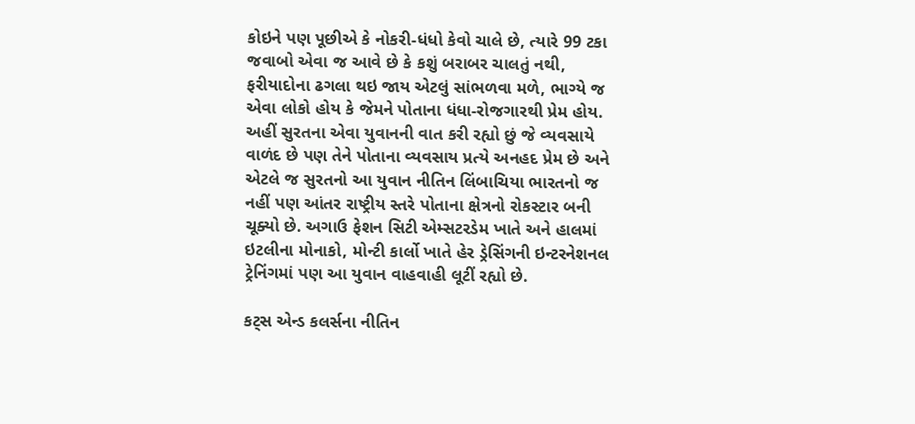કોઇને પણ પૂછીએ કે નોકરી-ધંધો કેવો ચાલે છે, ત્યારે 99 ટકા જવાબો એવા જ આવે છે કે કશું બરાબર ચાલતું નથી, ફરીયાદોના ઢગલા થઇ જાય એટલું સાંભળવા મળે, ભાગ્યે જ એવા લોકો હોય કે જેમને પોતાના ધંધા-રોજગારથી પ્રેમ હોય. અહીં સુરતના એવા યુવાનની વાત કરી રહ્યો છું જે વ્યવસાયે વાળંદ છે પણ તેને પોતાના વ્યવસાય પ્રત્યે અનહદ પ્રેમ છે અને એટલે જ સુરતનો આ યુવાન નીતિન લિંબાચિયા ભારતનો જ નહીં પણ આંતર રાષ્ટ્રીય સ્તરે પોતાના ક્ષેત્રનો રોકસ્ટાર બની ચૂક્યો છે. અગાઉ ફેશન સિટી એમ્સટરડેમ ખાતે અને હાલમાં ઇટલીના મોનાકો, મોન્ટી કાર્લો ખાતે હેર ડ્રેસિંગની ઇન્ટરનેશનલ ટ્રેનિંગમાં પણ આ યુવાન વાહવાહી લૂટીં રહ્યો છે.

કટ્સ એન્ડ કલર્સના નીતિન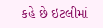કહે છે ઇટલીમાં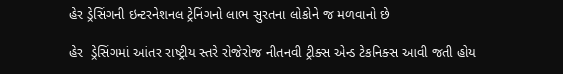હેર ડ્રેસિંગની ઇન્ટરનેશનલ ટ્રેનિંગનો લાભ સુરતના લોકોને જ મળવાનો છે

હેર  ડ્રેસિંગમાં આંતર રાષ્ટ્રીય સ્તરે રોજેરોજ નીતનવી ટ્રીક્સ એન્ડ ટેકનિક્સ આવી જતી હોય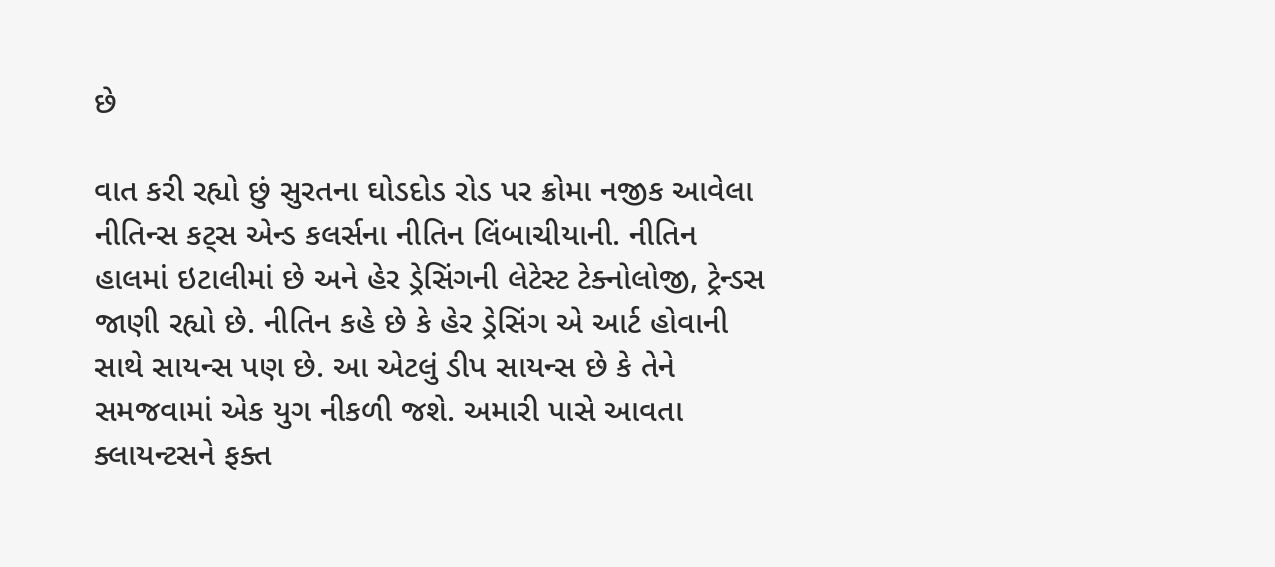છે

વાત કરી રહ્યો છું સુરતના ઘોડદોડ રોડ પર ક્રોમા નજીક આવેલા નીતિન્સ કટ્સ એન્ડ કલર્સના નીતિન લિંબાચીયાની. નીતિન હાલમાં ઇટાલીમાં છે અને હેર ડ્રેસિંગની લેટેસ્ટ ટેક્નોલોજી, ટ્રેન્ડસ જાણી રહ્યો છે. નીતિન કહે છે કે હેર ડ્રેસિંગ એ આર્ટ હોવાની સાથે સાયન્સ પણ છે. આ એટલું ડીપ સાયન્સ છે કે તેને સમજવામાં એક યુગ નીકળી જશે. અમારી પાસે આવતા ક્લાયન્ટસને ફક્ત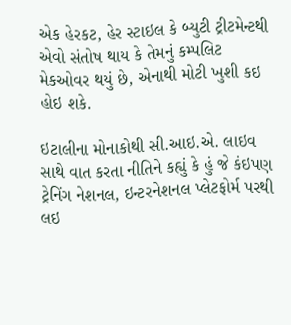એક હેરકટ, હેર સ્ટાઇલ કે બ્યુટી ટ્રીટમેન્ટથી એવો સંતોષ થાય કે તેમનું કમ્પલિટ મેકઓવર થયું છે, એનાથી મોટી ખુશી કઇ હોઇ શકે.

ઇટાલીના મોનાકોથી સી.આઇ.એ. લાઇવ સાથે વાત કરતા નીતિને કહ્યું કે હું જે કંઇપણ ટ્રેનિંગ નેશનલ, ઇન્ટરનેશનલ પ્લેટફોર્મ પરથી લઇ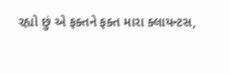રહ્યો છું એ ફક્તને ફક્ત મારા ક્લાયન્ટસ,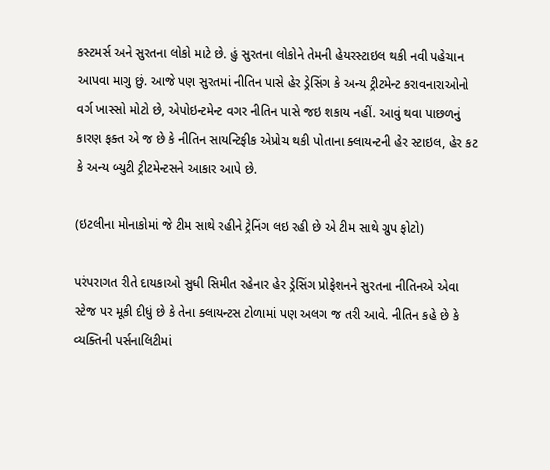કસ્ટમર્સ અને સુરતના લોકો માટે છે. હું સુરતના લોકોને તેમની હેયરસ્ટાઇલ થકી નવી પહેચાન આપવા માગુ છું. આજે પણ સુરતમાં નીતિન પાસે હેર ડ્રેસિંગ કે અન્ય ટ્રીટમેન્ટ કરાવનારાઓનો વર્ગ ખાસ્સો મોટો છે, એપોઇન્ટમેન્ટ વગર નીતિન પાસે જઇ શકાય નહીં. આવું થવા પાછળનું કારણ ફક્ત એ જ છે કે નીતિન સાયન્ટિફીક એપ્રોચ થકી પોતાના ક્લાયન્ટની હેર સ્ટાઇલ, હેર કટ કે અન્ય બ્યુટી ટ્રીટમેન્ટસને આકાર આપે છે.

(ઇટલીના મોનાકોમાં જે ટીમ સાથે રહીને ટ્રેનિંગ લઇ રહી છે એ ટીમ સાથે ગ્રુપ ફોટો)

પરંપરાગત રીતે દાયકાઓ સુધી સિમીત રહેનાર હેર ડ્રેસિંગ પ્રોફેશનને સુરતના નીતિનએ એવા સ્ટેજ પર મૂકી દીધું છે કે તેના ક્લાયન્ટસ ટોળામાં પણ અલગ જ તરી આવે. નીતિન કહે છે કે વ્યક્તિની પર્સનાલિટીમાં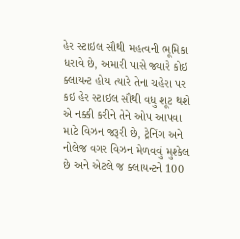હેર સ્ટાઇલ સૌથી મહત્વની ભૂમિકા ધરાવે છે, અમારી પાસે જ્યારે કોઇ ક્લાયન્ટ હોય ત્યારે તેના ચહેરા પર કઇ હેર સ્ટાઇલ સૌથી વધુ શૂટ થશે એ નક્કી કરીને તેને ઓપ આપવા માટે વિઝન જરૂરી છે, ટ્રેનિંગ અને નોલેજ વગર વિઝન મેળવવું મુશ્કેલ છે અને એટલે જ ક્લાયન્ટને 100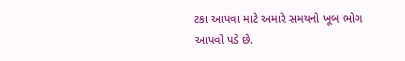ટકા આપવા માટે અમારે સમયનો ખૂબ ભોગ આપવો પડે છે.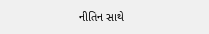નીતિન સાથે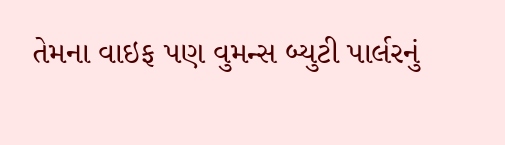તેમના વાઇફ પણ વુમન્સ બ્યુટી પાર્લરનું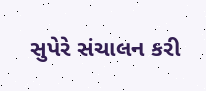સુપેરે સંચાલન કરી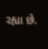રહ્યા છે.